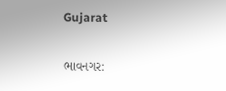Gujarat

ભાવનગર: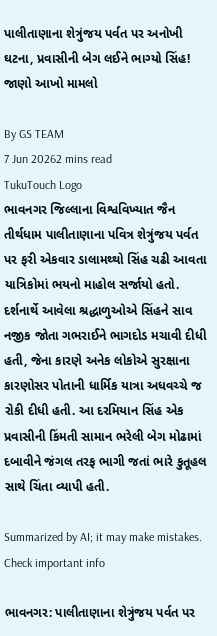પાલીતાણાના શેત્રુંજય પર્વત પર અનોખી ઘટના, પ્રવાસીની બેગ લઈને ભાગ્યો સિંહ! જાણો આખો મામલો

By GS TEAM
7 Jun 20262 mins read
TukuTouch Logo
ભાવનગર જિલ્લાના વિશ્વવિખ્યાત જૈન તીર્થધામ પાલીતાણાના પવિત્ર શેત્રુંજય પર્વત પર ફરી એકવાર ડાલામથ્થો સિંહ ચઢી આવતા યાત્રિકોમાં ભયનો માહોલ સર્જાયો હતો. દર્શનાર્થે આવેલા શ્રદ્ધાળુઓએ સિંહને સાવ નજીક જોતા ગભરાઈને ભાગદોડ મચાવી દીધી હતી, જેના કારણે અનેક લોકોએ સુરક્ષાના કારણોસર પોતાની ધાર્મિક યાત્રા અધવચ્ચે જ રોકી દીધી હતી. આ દરમિયાન સિંહ એક પ્રવાસીની કિંમતી સામાન ભરેલી બેગ મોઢામાં દબાવીને જંગલ તરફ ભાગી જતાં ભારે કુતૂહલ સાથે ચિંતા વ્યાપી હતી.

Summarized by AI; it may make mistakes. Check important info

ભાવનગર: પાલીતાણાના શેત્રુંજય પર્વત પર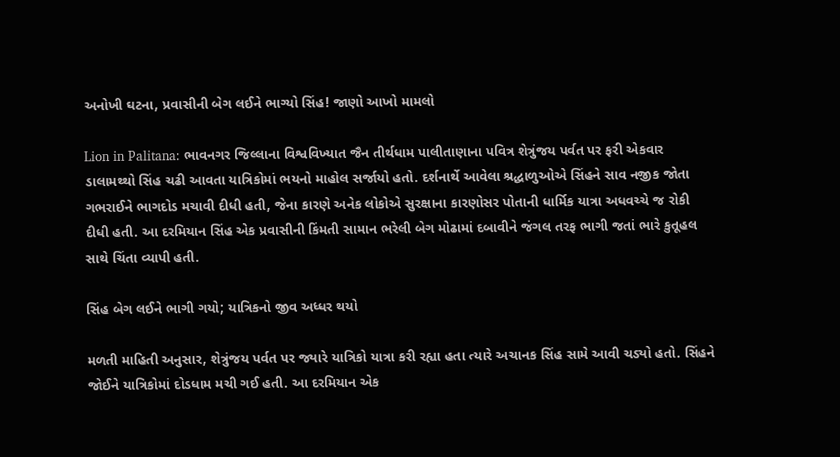અનોખી ઘટના, પ્રવાસીની બેગ લઈને ભાગ્યો સિંહ! જાણો આખો મામલો

Lion in Palitana: ભાવનગર જિલ્લાના વિશ્વવિખ્યાત જૈન તીર્થધામ પાલીતાણાના પવિત્ર શેત્રુંજય પર્વત પર ફરી એકવાર ડાલામથ્થો સિંહ ચઢી આવતા યાત્રિકોમાં ભયનો માહોલ સર્જાયો હતો. દર્શનાર્થે આવેલા શ્રદ્ધાળુઓએ સિંહને સાવ નજીક જોતા ગભરાઈને ભાગદોડ મચાવી દીધી હતી, જેના કારણે અનેક લોકોએ સુરક્ષાના કારણોસર પોતાની ધાર્મિક યાત્રા અધવચ્ચે જ રોકી દીધી હતી. આ દરમિયાન સિંહ એક પ્રવાસીની કિંમતી સામાન ભરેલી બેગ મોઢામાં દબાવીને જંગલ તરફ ભાગી જતાં ભારે કુતૂહલ સાથે ચિંતા વ્યાપી હતી.

સિંહ બેગ લઈને ભાગી ગયો; યાત્રિકનો જીવ અધ્ધર થયો

મળતી માહિતી અનુસાર, શેત્રુંજય પર્વત પર જ્યારે યાત્રિકો યાત્રા કરી રહ્યા હતા ત્યારે અચાનક સિંહ સામે આવી ચડ્યો હતો. સિંહને જોઈને યાત્રિકોમાં દોડધામ મચી ગઈ હતી. આ દરમિયાન એક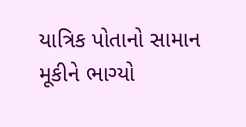યાત્રિક પોતાનો સામાન મૂકીને ભાગ્યો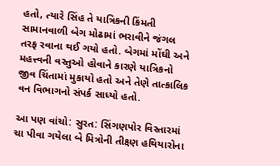હતો, ત્યારે સિંહ તે યાત્રિકની કિંમતી સામાનવાળી બેગ મોઢામાં ભરાવીને જંગલ તરફ રવાના થઈ ગયો હતો. બેગમાં મોંઘી અને મહત્ત્વની વસ્તુઓ હોવાને કારણે યાત્રિકનો જીવ ચિંતામાં મુકાયો હતો અને તેણે તાત્કાલિક વન વિભાગનો સંપર્ક સાધ્યો હતો.

આ પણ વાંચો: સુરત: સિંગણપોર વિસ્તારમાં ચા પીવા ગયેલા બે મિત્રોની તીક્ષ્ણ હથિયારોના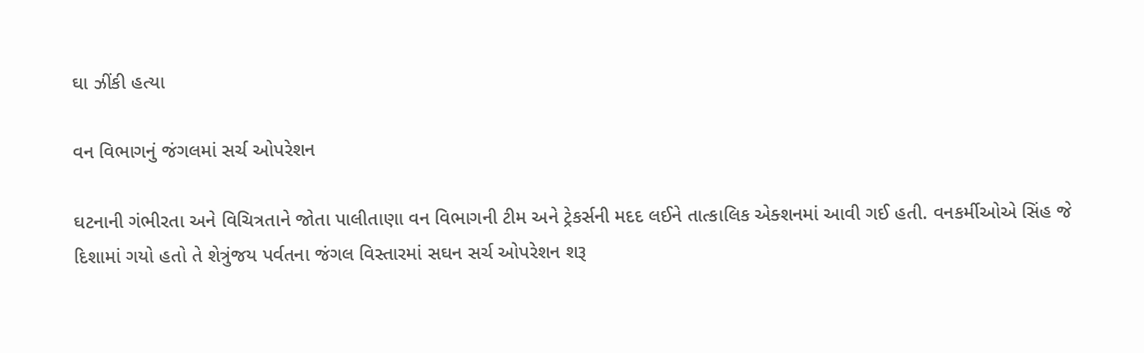ઘા ઝીંકી હત્યા

વન વિભાગનું જંગલમાં સર્ચ ઓપરેશન

ઘટનાની ગંભીરતા અને વિચિત્રતાને જોતા પાલીતાણા વન વિભાગની ટીમ અને ટ્રેકર્સની મદદ લઈને તાત્કાલિક એક્શનમાં આવી ગઈ હતી. વનકર્મીઓએ સિંહ જે દિશામાં ગયો હતો તે શેત્રુંજય પર્વતના જંગલ વિસ્તારમાં સઘન સર્ચ ઓપરેશન શરૂ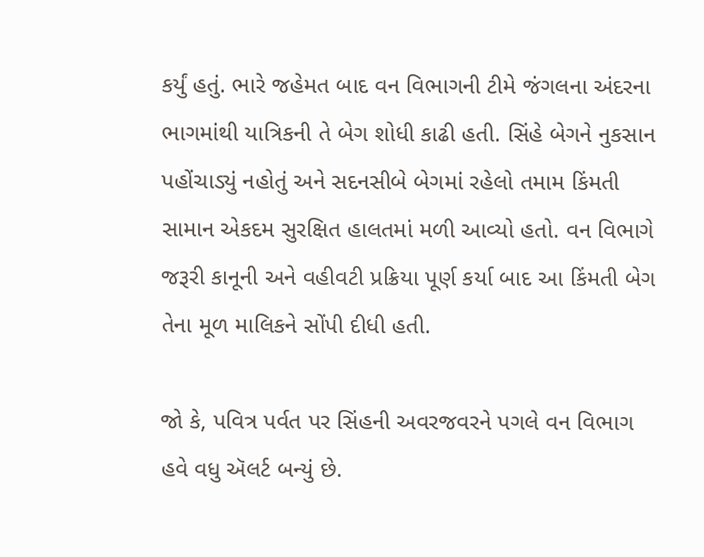કર્યું હતું. ભારે જહેમત બાદ વન વિભાગની ટીમે જંગલના અંદરના ભાગમાંથી યાત્રિકની તે બેગ શોધી કાઢી હતી. સિંહે બેગને નુકસાન પહોંચાડ્યું નહોતું અને સદનસીબે બેગમાં રહેલો તમામ કિંમતી સામાન એકદમ સુરક્ષિત હાલતમાં મળી આવ્યો હતો. વન વિભાગે જરૂરી કાનૂની અને વહીવટી પ્રક્રિયા પૂર્ણ કર્યા બાદ આ કિંમતી બેગ તેના મૂળ માલિકને સોંપી દીધી હતી.

જો કે, પવિત્ર પર્વત પર સિંહની અવરજવરને પગલે વન વિભાગ હવે વધુ ઍલર્ટ બન્યું છે.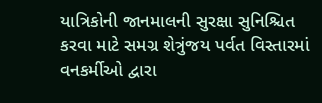યાત્રિકોની જાનમાલની સુરક્ષા સુનિશ્ચિત કરવા માટે સમગ્ર શેત્રુંજય પર્વત વિસ્તારમાં વનકર્મીઓ દ્વારા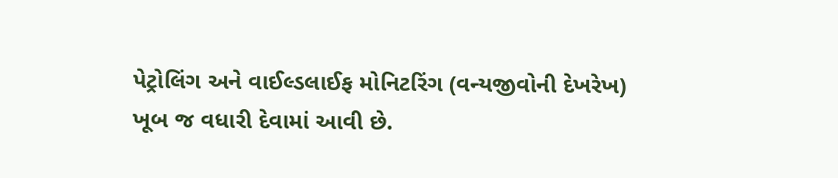પેટ્રોલિંગ અને વાઈલ્ડલાઈફ મોનિટરિંગ (વન્યજીવોની દેખરેખ) ખૂબ જ વધારી દેવામાં આવી છે.